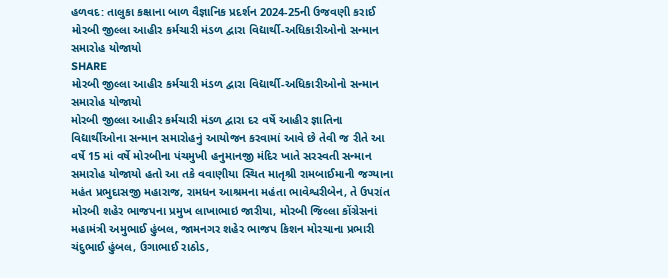હળવદ: તાલુકા કક્ષાના બાળ વૈજ્ઞાનિક પ્રદર્શન 2024-25ની ઉજવણી કરાઈ
મોરબી જીલ્લા આહીર કર્મચારી મંડળ દ્વારા વિદ્યાર્થી-અધિકારીઓનો સન્માન સમારોહ યોજાયો
SHARE
મોરબી જીલ્લા આહીર કર્મચારી મંડળ દ્વારા વિદ્યાર્થી-અધિકારીઓનો સન્માન સમારોહ યોજાયો
મોરબી જીલ્લા આહીર કર્મચારી મંડળ દ્વારા દર વર્ષે આહીર જ્ઞાતિના વિદ્યાર્થીઓના સન્માન સમારોહનું આયોજન કરવામાં આવે છે તેવી જ રીતે આ વર્ષે 15 માં વર્ષે મોરબીના પંચમુખી હનુમાનજી મંદિર ખાતે સરસ્વતી સન્માન સમારોહ યોજાયો હતો આ તકે વવાણીયા સ્થિત માતૃશ્રી રામબાઈમાની જગ્યાના મહંત પ્રભુદાસજી મહારાજ, રામધન આશ્રમના મહંતા ભાવેશ્વરીબેન, તે ઉપરાંત મોરબી શહેર ભાજપના પ્રમુખ લાખાભાઇ જારીયા, મોરબી જિલ્લા કોંગ્રેસનાં મહામંત્રી અમુભાઈ હુંબલ, જામનગર શહેર ભાજપ કિશન મોરચાના પ્રભારી ચંદુભાઈ હુંબલ, ઉગાભાઈ રાઠોડ,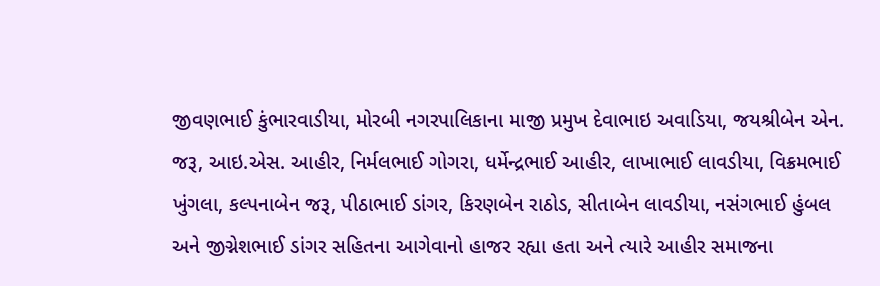જીવણભાઈ કુંભારવાડીયા, મોરબી નગરપાલિકાના માજી પ્રમુખ દેવાભાઇ અવાડિયા, જયશ્રીબેન એન. જરૂ, આઇ.એસ. આહીર, નિર્મલભાઈ ગોગરા, ધર્મેન્દ્રભાઈ આહીર, લાખાભાઈ લાવડીયા, વિક્રમભાઈ ખુંગલા, કલ્પનાબેન જરૂ, પીઠાભાઈ ડાંગર, કિરણબેન રાઠોડ, સીતાબેન લાવડીયા, નસંગભાઈ હુંબલ અને જીગ્નેશભાઈ ડાંગર સહિતના આગેવાનો હાજર રહ્યા હતા અને ત્યારે આહીર સમાજના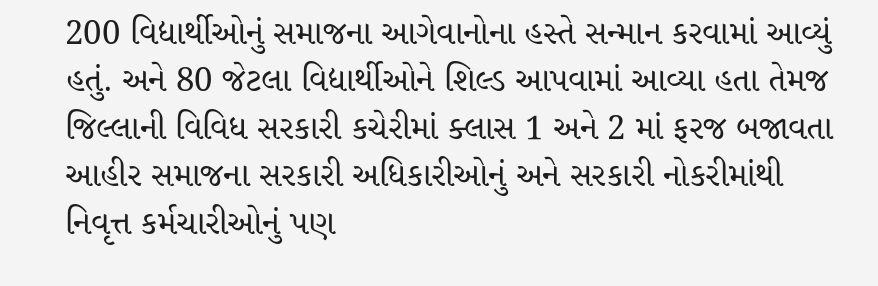200 વિદ્યાર્થીઓનું સમાજના આગેવાનોના હસ્તે સન્માન કરવામાં આવ્યું હતું. અને 80 જેટલા વિદ્યાર્થીઓને શિલ્ડ આપવામાં આવ્યા હતા તેમજ જિલ્લાની વિવિધ સરકારી કચેરીમાં ક્લાસ 1 અને 2 માં ફરજ બજાવતા આહીર સમાજના સરકારી અધિકારીઓનું અને સરકારી નોકરીમાંથી નિવૃત્ત કર્મચારીઓનું પણ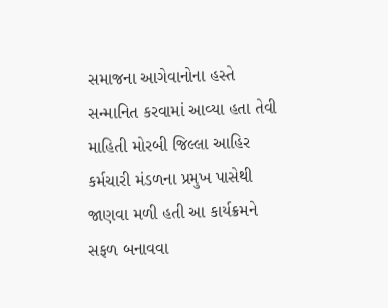સમાજના આગેવાનોના હસ્તે સન્માનિત કરવામાં આવ્યા હતા તેવી માહિતી મોરબી જિલ્લા આહિર કર્મચારી મંડળના પ્રમુખ પાસેથી જાણવા મળી હતી આ કાર્યક્રમને સફળ બનાવવા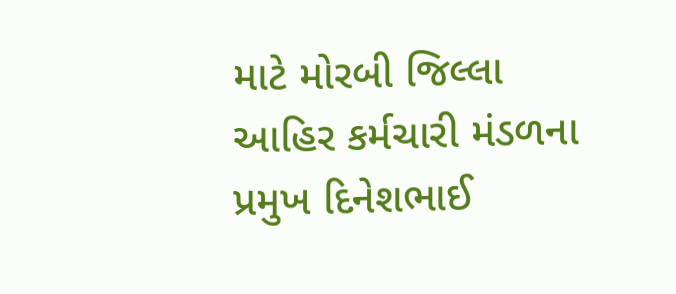માટે મોરબી જિલ્લા આહિર કર્મચારી મંડળના પ્રમુખ દિનેશભાઈ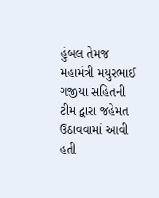હુંબલ તેમજ મહામંત્રી મયુરભાઈ ગજીયા સહિતની ટીમ દ્વારા જહેમત ઉઠાવવામાં આવી હતી